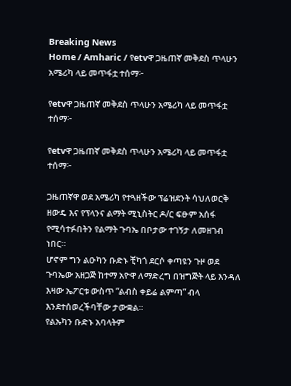Breaking News
Home / Amharic / የetvዋ ጋዜጠኛ መቅደስ ጥላሁን አሜሪካ ላይ መጥፋቷ ተሰማ፦

የetvዋ ጋዜጠኛ መቅደስ ጥላሁን አሜሪካ ላይ መጥፋቷ ተሰማ፦

የetvዋ ጋዜጠኛ መቅደስ ጥላሁን አሜሪካ ላይ መጥፋቷ ተሰማ፦

ጋዜጠኛዋ ወደ አሜሪካ የተጓዘችው ፕሬዝደንት ሳህለወርቅ ዘውዴ እና የፕላንና ልማት ሚኒስትር ዶ/ር ፍፁም አሰፋ የሚሳተፉበትን የልማት ጉባኤ በቦታው ተገኝታ ለመዘገብ ነበር።
ሆኖም ግን ልዑካን ቡድኑ ቺካጎ ደርሶ ቀጣዩን ጉዞ ወደ ጉባኤው አዘጋጅ ከተማ አዮዋ ለማድረግ በዝግጅት ላይ እንዳለ እዛው ኤፖርቱ ውስጥ “ልብስ ቀይሬ ልምጣ” ብላ እንደተሰወረችባቸው ታውቋል።
የልኡካን ቡድኑ አባላትም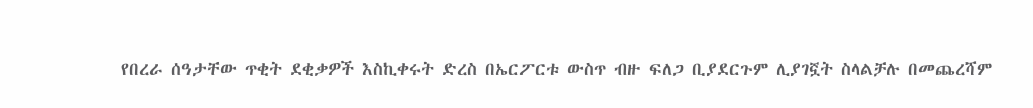የበረራ ሰዓታቸው ጥቂት ደቂቃዎች እስኪቀሩት ድረስ በኤርፖርቱ ውስጥ ብዙ ፍለጋ ቢያደርጉም ሊያገኟት ስላልቻሉ በመጨረሻም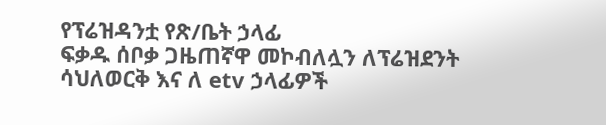የፕሬዝዳንቷ የጽ/ቤት ኃላፊ
ፍቃዱ ሰቦቃ ጋዜጠኛዋ መኮብለሏን ለፕሬዝደንት ሳህለወርቅ እና ለ etv ኃላፊዎች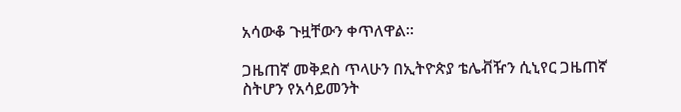አሳውቆ ጉዟቸውን ቀጥለዋል።

ጋዜጠኛ መቅደስ ጥላሁን በኢትዮጵያ ቴሌቭዥን ሲኒየር ጋዜጠኛ ስትሆን የአሳይመንት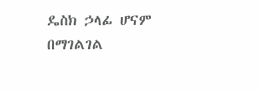ዴስክ ኃላፊ ሆናም በማገልገል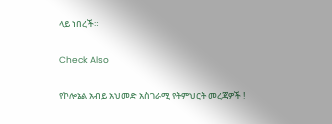ላይ ነበረች።

Check Also

የኮሎኔል አብይ አህመድ አስገራሚ የትምህርት መረጃዎች !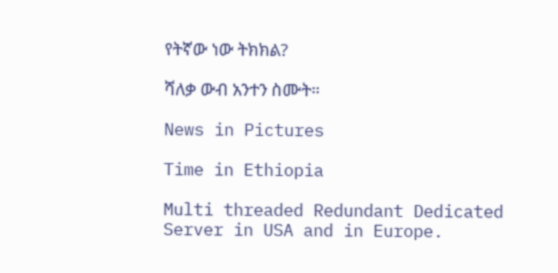የትኛው ነው ትክክል?

ሻለቃ ውብ አንተን ስሙት።

News in Pictures

Time in Ethiopia

Multi threaded Redundant Dedicated Server in USA and in Europe.